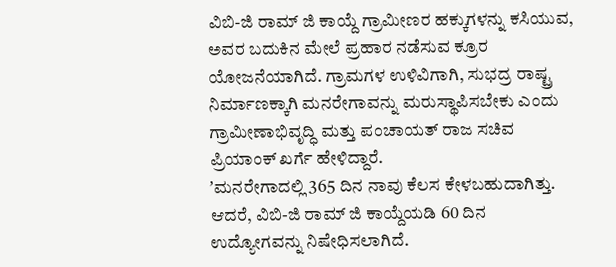ವಿಬಿ-ಜಿ ರಾಮ್ ಜಿ ಕಾಯ್ದೆ ಗ್ರಾಮೀಣರ ಹಕ್ಕುಗಳನ್ನು ಕಸಿಯುವ, ಅವರ ಬದುಕಿನ ಮೇಲೆ ಪ್ರಹಾರ ನಡೆಸುವ ಕ್ರೂರ ಯೋಜನೆಯಾಗಿದೆ. ಗ್ರಾಮಗಳ ಉಳಿವಿಗಾಗಿ, ಸುಭದ್ರ ರಾಷ್ಟ್ರ ನಿರ್ಮಾಣಕ್ಕಾಗಿ ಮನರೇಗಾವನ್ನು ಮರುಸ್ಥಾಪಿಸಬೇಕು ಎಂದು ಗ್ರಾಮೀಣಾಭಿವೃದ್ಧಿ ಮತ್ತು ಪಂಚಾಯತ್ ರಾಜ ಸಚಿವ ಪ್ರಿಯಾಂಕ್ ಖರ್ಗೆ ಹೇಳಿದ್ದಾರೆ.
ʼಮನರೇಗಾದಲ್ಲಿ 365 ದಿನ ನಾವು ಕೆಲಸ ಕೇಳಬಹುದಾಗಿತ್ತು. ಆದರೆ, ವಿಬಿ-ಜಿ ರಾಮ್ ಜಿ ಕಾಯ್ದೆಯಡಿ 60 ದಿನ ಉದ್ಯೋಗವನ್ನು ನಿಷೇಧಿಸಲಾಗಿದೆ.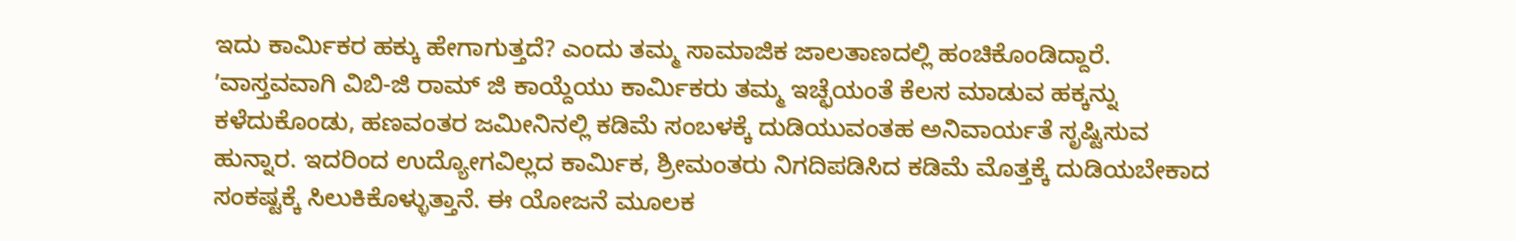ಇದು ಕಾರ್ಮಿಕರ ಹಕ್ಕು ಹೇಗಾಗುತ್ತದೆ? ಎಂದು ತಮ್ಮ ಸಾಮಾಜಿಕ ಜಾಲತಾಣದಲ್ಲಿ ಹಂಚಿಕೊಂಡಿದ್ದಾರೆ.
ʼವಾಸ್ತವವಾಗಿ ವಿಬಿ-ಜಿ ರಾಮ್ ಜಿ ಕಾಯ್ದೆಯು ಕಾರ್ಮಿಕರು ತಮ್ಮ ಇಚ್ಛೆಯಂತೆ ಕೆಲಸ ಮಾಡುವ ಹಕ್ಕನ್ನು ಕಳೆದುಕೊಂಡು, ಹಣವಂತರ ಜಮೀನಿನಲ್ಲಿ ಕಡಿಮೆ ಸಂಬಳಕ್ಕೆ ದುಡಿಯುವಂತಹ ಅನಿವಾರ್ಯತೆ ಸೃಷ್ಟಿಸುವ ಹುನ್ನಾರ. ಇದರಿಂದ ಉದ್ಯೋಗವಿಲ್ಲದ ಕಾರ್ಮಿಕ, ಶ್ರೀಮಂತರು ನಿಗದಿಪಡಿಸಿದ ಕಡಿಮೆ ಮೊತ್ತಕ್ಕೆ ದುಡಿಯಬೇಕಾದ ಸಂಕಷ್ಟಕ್ಕೆ ಸಿಲುಕಿಕೊಳ್ಳುತ್ತಾನೆ. ಈ ಯೋಜನೆ ಮೂಲಕ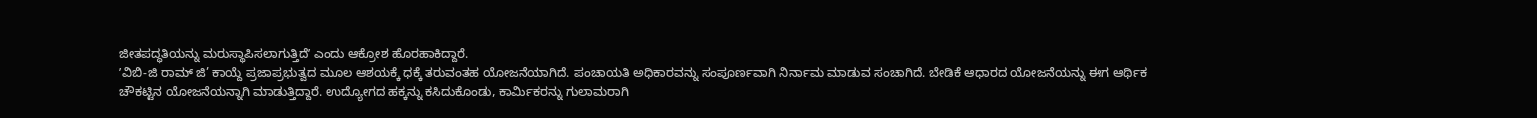ಜೀತಪದ್ಧತಿಯನ್ನು ಮರುಸ್ಥಾಪಿಸಲಾಗುತ್ತಿದೆʼ ಎಂದು ಆಕ್ರೋಶ ಹೊರಹಾಕಿದ್ದಾರೆ.
ʼವಿಬಿ-ಜಿ ರಾಮ್ ಜಿ’ ಕಾಯ್ದೆ ಪ್ರಜಾಪ್ರಭುತ್ವದ ಮೂಲ ಆಶಯಕ್ಕೆ ಧಕ್ಕೆ ತರುವಂತಹ ಯೋಜನೆಯಾಗಿದೆ. ಪಂಚಾಯತಿ ಅಧಿಕಾರವನ್ನು ಸಂಪೂರ್ಣವಾಗಿ ನಿರ್ನಾಮ ಮಾಡುವ ಸಂಚಾಗಿದೆ. ಬೇಡಿಕೆ ಆಧಾರದ ಯೋಜನೆಯನ್ನು ಈಗ ಆರ್ಥಿಕ ಚೌಕಟ್ಟಿನ ಯೋಜನೆಯನ್ನಾಗಿ ಮಾಡುತ್ತಿದ್ದಾರೆ. ಉದ್ಯೋಗದ ಹಕ್ಕನ್ನು ಕಸಿದುಕೊಂಡು, ಕಾರ್ಮಿಕರನ್ನು ಗುಲಾಮರಾಗಿ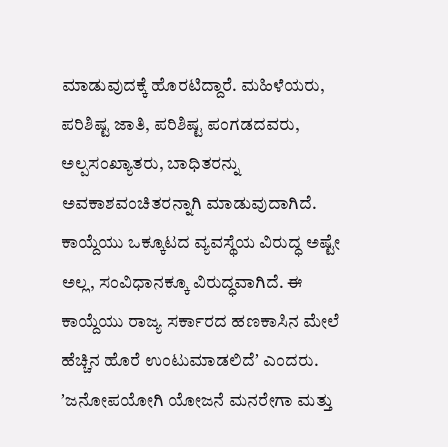ಮಾಡುವುದಕ್ಕೆ ಹೊರಟಿದ್ದಾರೆ. ಮಹಿಳೆಯರು, ಪರಿಶಿಷ್ಟ ಜಾತಿ, ಪರಿಶಿಷ್ಟ ಪಂಗಡದವರು, ಅಲ್ಪಸಂಖ್ಯಾತರು, ಬಾಧಿತರನ್ನು ಅವಕಾಶವಂಚಿತರನ್ನಾಗಿ ಮಾಡುವುದಾಗಿದೆ. ಕಾಯ್ದೆಯು ಒಕ್ಕೂಟದ ವ್ಯವಸ್ಥೆಯ ವಿರುದ್ಧ ಅಷ್ಟೇ ಅಲ್ಲ, ಸಂವಿಧಾನಕ್ಕೂ ವಿರುದ್ಧವಾಗಿದೆ. ಈ ಕಾಯ್ದೆಯು ರಾಜ್ಯ ಸರ್ಕಾರದ ಹಣಕಾಸಿನ ಮೇಲೆ ಹೆಚ್ಚಿನ ಹೊರೆ ಉಂಟುಮಾಡಲಿದೆʼ ಎಂದರು.
ʼಜನೋಪಯೋಗಿ ಯೋಜನೆ ಮನರೇಗಾ ಮತ್ತು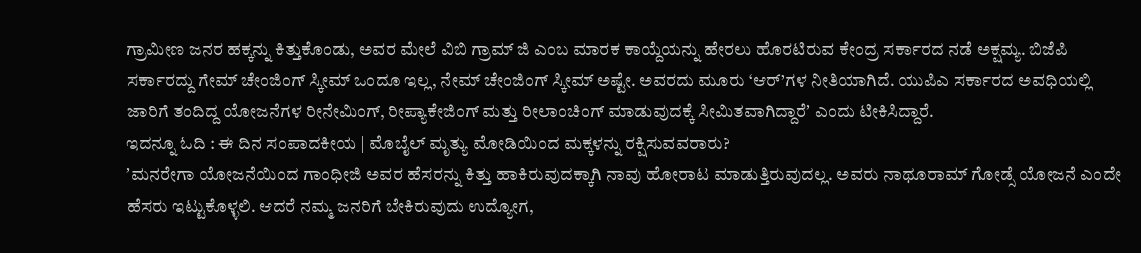ಗ್ರಾಮೀಣ ಜನರ ಹಕ್ಕನ್ನು ಕಿತ್ತುಕೊಂಡು, ಅವರ ಮೇಲೆ ವಿಬಿ ಗ್ರಾಮ್ ಜಿ ಎಂಬ ಮಾರಕ ಕಾಯ್ದೆಯನ್ನು ಹೇರಲು ಹೊರಟಿರುವ ಕೇಂದ್ರ ಸರ್ಕಾರದ ನಡೆ ಅಕ್ಷಮ್ಯ. ಬಿಜೆಪಿ ಸರ್ಕಾರದ್ದು ಗೇಮ್ ಚೇಂಜಿಂಗ್ ಸ್ಕೀಮ್ ಒಂದೂ ಇಲ್ಲ, ನೇಮ್ ಚೇಂಜಿಂಗ್ ಸ್ಕೀಮ್ ಅಷ್ಟೇ. ಅವರದು ಮೂರು ‘ಆರ್’ಗಳ ನೀತಿಯಾಗಿದೆ. ಯುಪಿಎ ಸರ್ಕಾರದ ಅವಧಿಯಲ್ಲಿ ಜಾರಿಗೆ ತಂದಿದ್ದ ಯೋಜನೆಗಳ ರೀನೇಮಿಂಗ್, ರೀಪ್ಯಾಕೇಜಿಂಗ್ ಮತ್ತು ರೀಲಾಂಚಿಂಗ್ ಮಾಡುವುದಕ್ಕೆ ಸೀಮಿತವಾಗಿದ್ದಾರೆʼ ಎಂದು ಟೀಕಿಸಿದ್ದಾರೆ.
ಇದನ್ನೂ ಓದಿ : ಈ ದಿನ ಸಂಪಾದಕೀಯ | ಮೊಬೈಲ್ ಮೃತ್ಯು ಮೋಡಿಯಿಂದ ಮಕ್ಕಳನ್ನು ರಕ್ಷಿಸುವವರಾರು?
ʼಮನರೇಗಾ ಯೋಜನೆಯಿಂದ ಗಾಂಧೀಜಿ ಅವರ ಹೆಸರನ್ನು ಕಿತ್ತು ಹಾಕಿರುವುದಕ್ಕಾಗಿ ನಾವು ಹೋರಾಟ ಮಾಡುತ್ತಿರುವುದಲ್ಲ. ಅವರು ನಾಥೂರಾಮ್ ಗೋಡ್ಸೆ ಯೋಜನೆ ಎಂದೇ ಹೆಸರು ಇಟ್ಟುಕೊಳ್ಳಲಿ. ಆದರೆ ನಮ್ಮ ಜನರಿಗೆ ಬೇಕಿರುವುದು ಉದ್ಯೋಗ,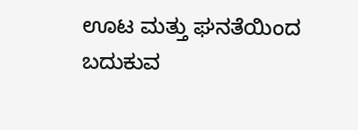ಊಟ ಮತ್ತು ಘನತೆಯಿಂದ ಬದುಕುವ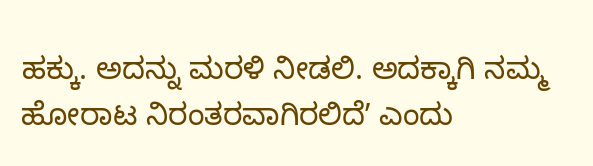ಹಕ್ಕು. ಅದನ್ನು ಮರಳಿ ನೀಡಲಿ. ಅದಕ್ಕಾಗಿ ನಮ್ಮ ಹೋರಾಟ ನಿರಂತರವಾಗಿರಲಿದೆʼ ಎಂದು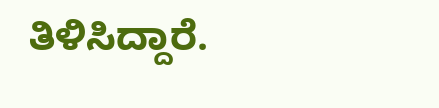ತಿಳಿಸಿದ್ದಾರೆ.